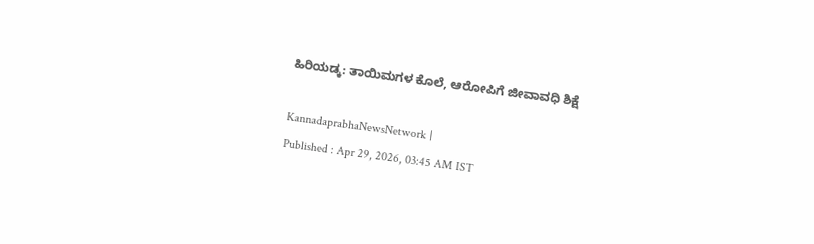ಹಿರಿಯಡ್ಕ: ತಾಯಿಮಗಳ ಕೊಲೆ, ಆರೋಪಿಗೆ ಜೀವಾವಧಿ ಶಿಕ್ಷೆ

KannadaprabhaNewsNetwork |
Published : Apr 29, 2026, 03:45 AM IST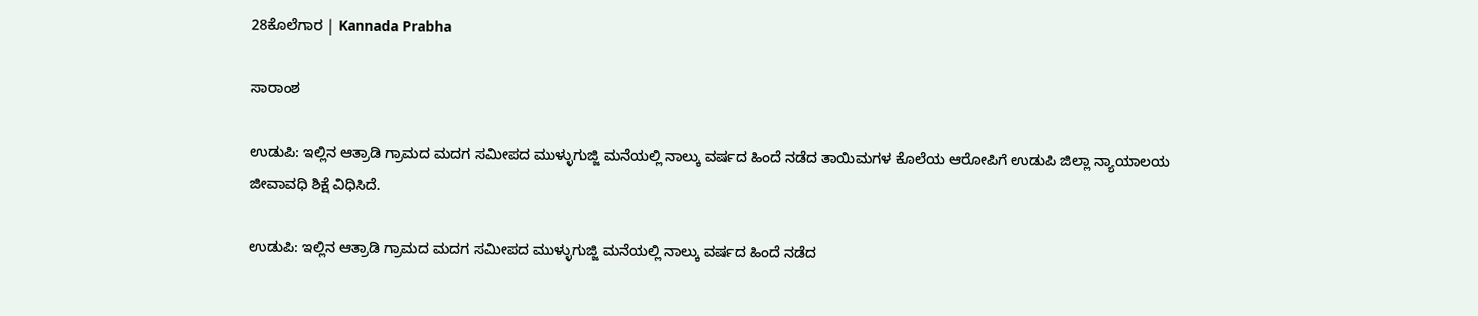28ಕೊಲೆಗಾರ | Kannada Prabha

ಸಾರಾಂಶ

ಉಡುಪಿ: ಇಲ್ಲಿನ ಆತ್ರಾಡಿ ಗ್ರಾಮದ ಮದಗ ಸಮೀಪದ ಮುಳ್ಳುಗುಜ್ಜಿ ಮನೆಯಲ್ಲಿ ನಾಲ್ಕು ವರ್ಷದ ಹಿಂದೆ ನಡೆದ ತಾಯಿಮಗಳ ಕೊಲೆಯ ಆರೋಪಿಗೆ ಉಡುಪಿ ಜಿಲ್ಲಾ ನ್ಯಾಯಾಲಯ ಜೀವಾವಧಿ ಶಿಕ್ಷೆ ವಿಧಿಸಿದೆ.

ಉಡುಪಿ: ಇಲ್ಲಿನ ಆತ್ರಾಡಿ ಗ್ರಾಮದ ಮದಗ ಸಮೀಪದ ಮುಳ್ಳುಗುಜ್ಜಿ ಮನೆಯಲ್ಲಿ ನಾಲ್ಕು ವರ್ಷದ ಹಿಂದೆ ನಡೆದ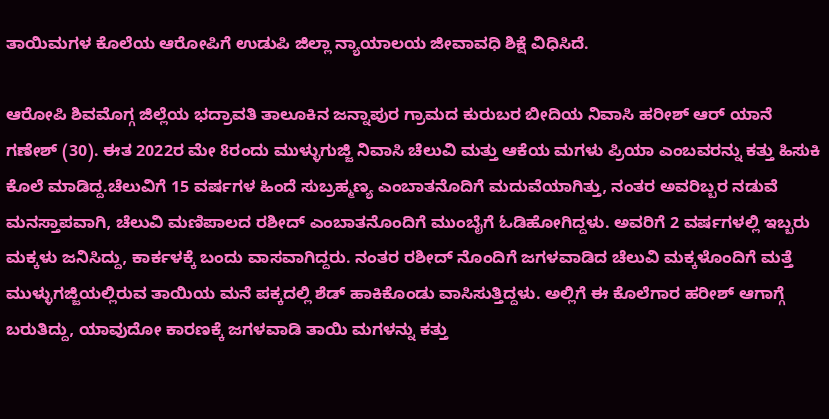ತಾಯಿಮಗಳ ಕೊಲೆಯ ಆರೋಪಿಗೆ ಉಡುಪಿ ಜಿಲ್ಲಾ ನ್ಯಾಯಾಲಯ ಜೀವಾವಧಿ ಶಿಕ್ಷೆ ವಿಧಿಸಿದೆ.

ಆರೋಪಿ ಶಿವಮೊಗ್ಗ ಜಿಲ್ಲೆಯ ಭದ್ರಾವತಿ ತಾಲೂಕಿನ ಜನ್ನಾಪುರ ಗ್ರಾಮದ ಕುರುಬರ ಬೀದಿಯ ನಿವಾಸಿ ಹರೀಶ್‌ ಆರ್‌ ಯಾನೆ ಗಣೇಶ್‌ (30). ಈತ 2022ರ ಮೇ 8ರಂದು ಮುಳ್ಳುಗುಜ್ಜಿ ನಿವಾಸಿ ಚೆಲುವಿ ಮತ್ತು ಆಕೆಯ ಮಗಳು ಪ್ರಿಯಾ ಎಂಬವರನ್ನು ಕತ್ತು ಹಿಸುಕಿ ಕೊಲೆ ಮಾಡಿದ್ದ.ಚೆಲುವಿಗೆ 15 ವರ್ಷಗಳ ಹಿಂದೆ ಸುಬ್ರಹ್ಮಣ್ಯ ಎಂಬಾತನೊದಿಗೆ ಮದುವೆಯಾಗಿತ್ತು, ನಂತರ ಅವರಿಬ್ಬರ ನಡುವೆ ಮನಸ್ತಾಪವಾಗಿ, ಚೆಲುವಿ ಮಣಿಪಾಲದ ರಶೀದ್ ಎಂಬಾತನೊಂದಿಗೆ ಮುಂಬೈಗೆ ಓಡಿಹೋಗಿದ್ದಳು. ಅವರಿಗೆ 2 ವರ್ಷಗಳಲ್ಲಿ ಇಬ್ಬರು ಮಕ್ಕಳು ಜನಿಸಿದ್ದು, ಕಾರ್ಕಳಕ್ಕೆ ಬಂದು ವಾಸವಾಗಿದ್ದರು. ನಂತರ ರಶೀದ್ ನೊಂದಿಗೆ ಜಗಳವಾಡಿದ ಚೆಲುವಿ ಮಕ್ಕಳೊಂದಿಗೆ ಮತ್ತೆ ಮುಳ್ಳುಗಜ್ಜಿಯಲ್ಲಿರುವ ತಾಯಿಯ ಮನೆ ಪಕ್ಕದಲ್ಲಿ ಶೆಡ್ ಹಾಕಿಕೊಂಡು ವಾಸಿಸುತ್ತಿದ್ದಳು. ಅಲ್ಲಿಗೆ ಈ ಕೊಲೆಗಾರ ಹರೀಶ್ ಆಗಾಗ್ಗೆ ಬರುತಿದ್ದು, ಯಾವುದೋ ಕಾರಣಕ್ಕೆ ಜಗಳವಾಡಿ ತಾಯಿ ಮಗಳನ್ನು ಕತ್ತು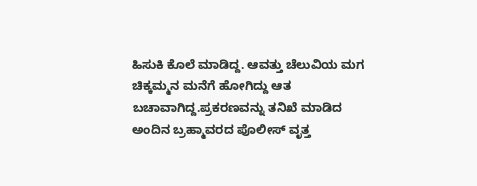ಹಿಸುಕಿ ಕೊಲೆ ಮಾಡಿದ್ದ. ಆವತ್ತು ಚೆಲುವಿಯ ಮಗ ಚಿಕ್ಕಮ್ಮನ ಮನೆಗೆ ಹೋಗಿದ್ದು ಆತ ಬಚಾವಾಗಿದ್ದ.ಪ್ರಕರಣವನ್ನು ತನಿಖೆ ಮಾಡಿದ ಅಂದಿನ ಬ್ರಹ್ಮಾವರದ ಪೊಲೀಸ್ ವೃತ್ತ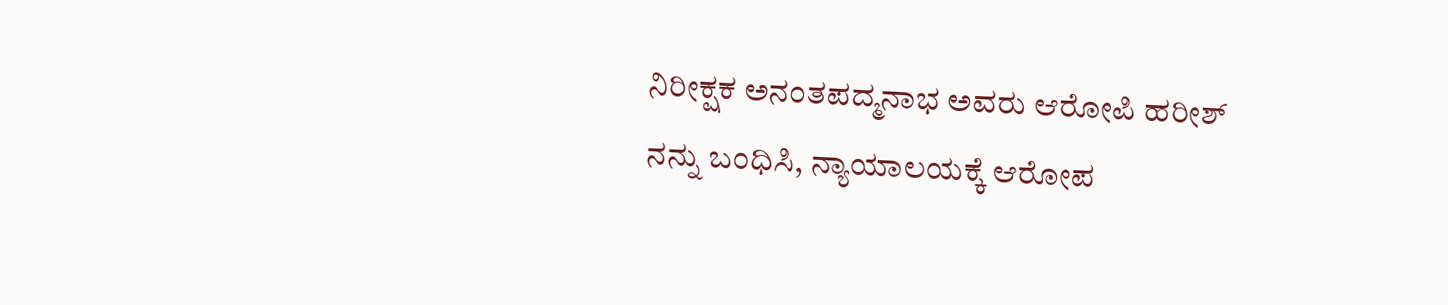ನಿರೀಕ್ಷಕ ಅನಂತಪದ್ಮನಾಭ ಅವರು ಆರೋಪಿ ಹರೀಶ್‌ ನನ್ನು ಬಂಧಿಸಿ, ನ್ಯಾಯಾಲಯಕ್ಕೆ ಆರೋಪ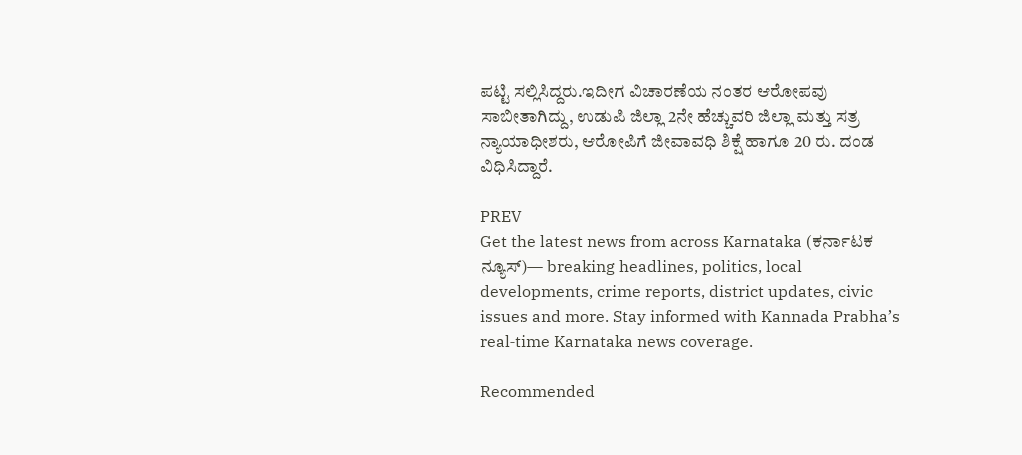ಪಟ್ಟಿ ಸಲ್ಲಿಸಿದ್ದರು.ಇದೀಗ ವಿಚಾರಣೆಯ ನಂತರ ಆರೋಪವು ಸಾಬೀತಾಗಿದ್ದು, ಉಡುಪಿ ಜಿಲ್ಲಾ 2ನೇ ಹೆಚ್ಚುವರಿ ಜಿಲ್ಲಾ ಮತ್ತು ಸತ್ರ ನ್ಯಾಯಾಧೀಶರು, ಆರೋಪಿಗೆ ಜೀವಾವಧಿ ಶಿಕ್ಷೆ ಹಾಗೂ 20 ರು. ದಂಡ ವಿಧಿಸಿದ್ದಾರೆ.

PREV
Get the latest news from across Karnataka (ಕರ್ನಾಟಕ ನ್ಯೂಸ್)— breaking headlines, politics, local developments, crime reports, district updates, civic issues and more. Stay informed with Kannada Prabha’s real‑time Karnataka news coverage.

Recommended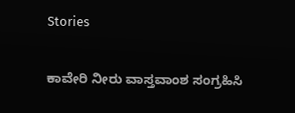Stories

ಕಾವೇರಿ ನೀರು ವಾಸ್ತವಾಂಶ ಸಂಗ್ರಹಿಸಿ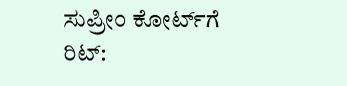ಸುಪ್ರೀಂ ಕೋರ್ಟ್‌ಗೆ ರಿಟ್‌: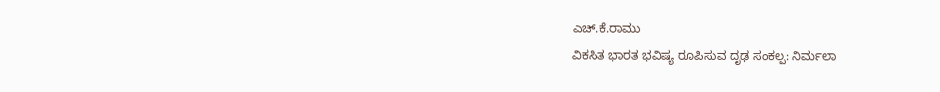ಎಚ್‌.ಕೆ.ರಾಮು
ವಿಕಸಿತ ಭಾರತ ಭವಿಷ್ಯ ರೂಪಿಸುವ ದೃಢ ಸಂಕಲ್ಪ: ನಿರ್ಮಲಾ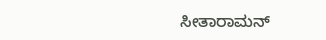ಸೀತಾರಾಮನ್